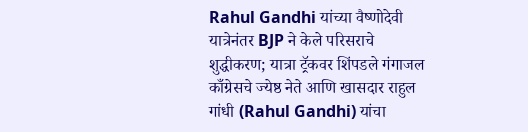Rahul Gandhi यांच्या वैष्णोदेवी यात्रेनंतर BJP ने केले परिसराचे शुद्धीकरण; यात्रा ट्रॅकवर शिंपडले गंगाजल
काँग्रेसचे ज्येष्ठ नेते आणि खासदार राहुल गांधी (Rahul Gandhi) यांचा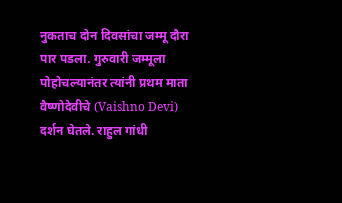नुकताच दोन दिवसांचा जम्मू दौरा पार पडला. गुरुवारी जम्मूला पोहोचल्यानंतर त्यांनी प्रथम माता वैष्णोदेवीचे (Vaishno Devi) दर्शन घेतले. राहुल गांधी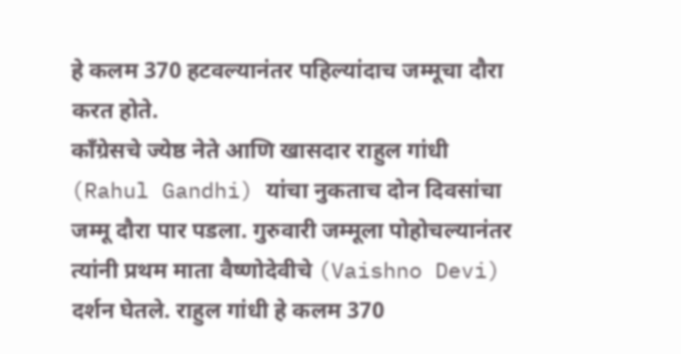हे कलम 370 हटवल्यानंतर पहिल्यांदाच जम्मूचा दौरा करत होते.
काँग्रेसचे ज्येष्ठ नेते आणि खासदार राहुल गांधी (Rahul Gandhi) यांचा नुकताच दोन दिवसांचा जम्मू दौरा पार पडला. गुरुवारी जम्मूला पोहोचल्यानंतर त्यांनी प्रथम माता वैष्णोदेवीचे (Vaishno Devi) दर्शन घेतले. राहुल गांधी हे कलम 370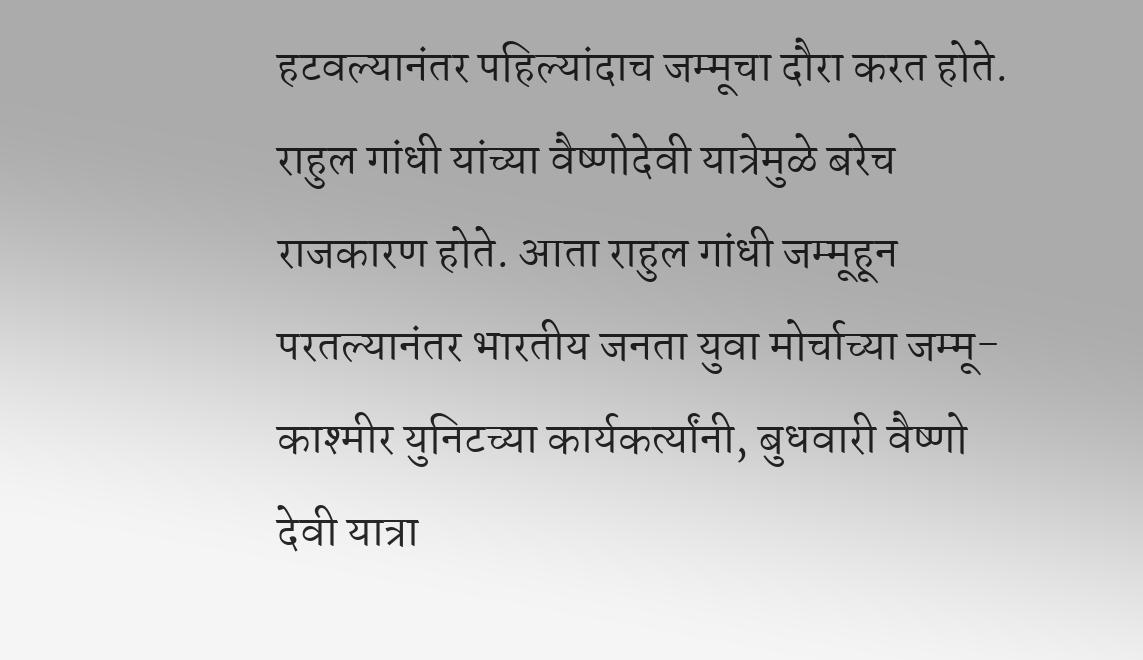हटवल्यानंतर पहिल्यांदाच जम्मूचा दौरा करत होते. राहुल गांधी यांच्या वैष्णोदेवी यात्रेमुळे बरेच राजकारण होते. आता राहुल गांधी जम्मूहून परतल्यानंतर भारतीय जनता युवा मोर्चाच्या जम्मू-काश्मीर युनिटच्या कार्यकर्त्यांनी, बुधवारी वैष्णो देवी यात्रा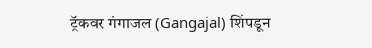ट्रॅकवर गंगाजल (Gangajal) शिंपडून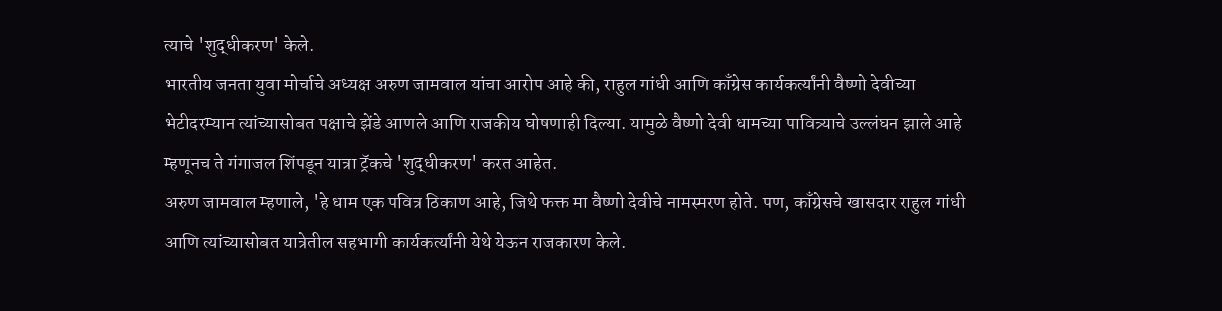त्याचे 'शुद्धीकरण' केले.
भारतीय जनता युवा मोर्चाचे अध्यक्ष अरुण जामवाल यांचा आरोप आहे की, राहुल गांधी आणि काँग्रेस कार्यकर्त्यांनी वैष्णो देवीच्या भेटीदरम्यान त्यांच्यासोबत पक्षाचे झेंडे आणले आणि राजकीय घोषणाही दिल्या. यामुळे वैष्णो देवी धामच्या पावित्र्याचे उल्लंघन झाले आहे म्हणूनच ते गंगाजल शिंपडून यात्रा ट्रॅकचे 'शुद्धीकरण' करत आहेत.
अरुण जामवाल म्हणाले, 'हे धाम एक पवित्र ठिकाण आहे, जिथे फक्त मा वैष्णो देवीचे नामस्मरण होते. पण, काँग्रेसचे खासदार राहुल गांधी आणि त्यांच्यासोबत यात्रेतील सहभागी कार्यकर्त्यांनी येथे येऊन राजकारण केले.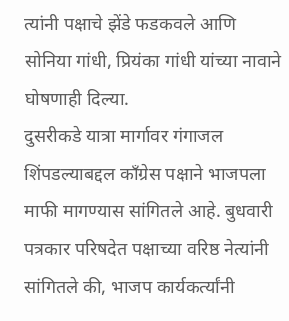त्यांनी पक्षाचे झेंडे फडकवले आणि सोनिया गांधी, प्रियंका गांधी यांच्या नावाने घोषणाही दिल्या.
दुसरीकडे यात्रा मार्गावर गंगाजल शिंपडल्याबद्दल काँग्रेस पक्षाने भाजपला माफी मागण्यास सांगितले आहे. बुधवारी पत्रकार परिषदेत पक्षाच्या वरिष्ठ नेत्यांनी सांगितले की, भाजप कार्यकर्त्यांनी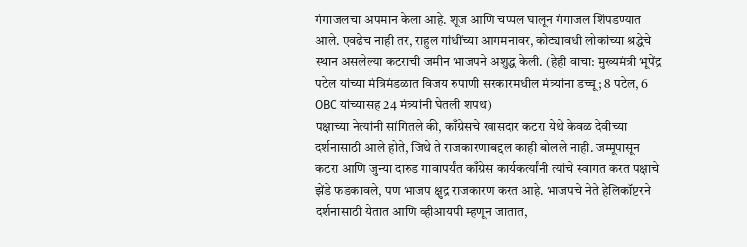गंगाजलचा अपमान केला आहे. शूज आणि चप्पल घालून गंगाजल शिंपडण्यात आले. एवढेच नाही तर, राहुल गांधींच्या आगमनावर, कोट्यावधी लोकांच्या श्रद्धेचे स्थान असलेल्या कटराची जमीन भाजपने अशुद्ध केली. (हेही वाचा: मुख्यमंत्री भूपेंद्र पटेल यांच्या मंत्रिमंडळात विजय रुपाणी सरकारमधील मंत्र्यांना डच्चू; 8 पटेल, 6 OBC यांच्यासह 24 मंत्र्यांनी घेतली शपथ)
पक्षाच्या नेत्यांनी सांगितले की, काँग्रेसचे खासदार कटरा येथे केवळ देवीच्या दर्शनासाठी आले होते, जिथे ते राजकारणाबद्दल काही बोलले नाही. जम्मूपासून कटरा आणि जुन्या दारुड गावापर्यंत काँग्रेस कार्यकर्त्यांनी त्यांचे स्वागत करत पक्षाचे झेंडे फडकावले, पण भाजप क्षुद्र राजकारण करत आहे. भाजपचे नेते हेलिकॉप्टरने दर्शनासाठी येतात आणि व्हीआयपी म्हणून जातात,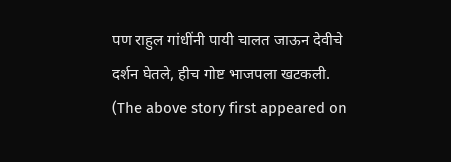पण राहुल गांधींनी पायी चालत जाऊन देवीचे दर्शन घेतले, हीच गोष्ट भाजपला खटकली.
(The above story first appeared on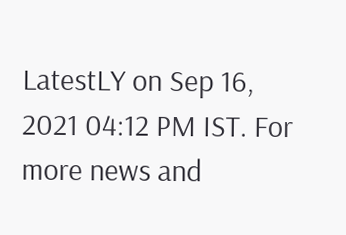LatestLY on Sep 16, 2021 04:12 PM IST. For more news and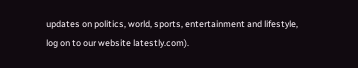updates on politics, world, sports, entertainment and lifestyle, log on to our website latestly.com).